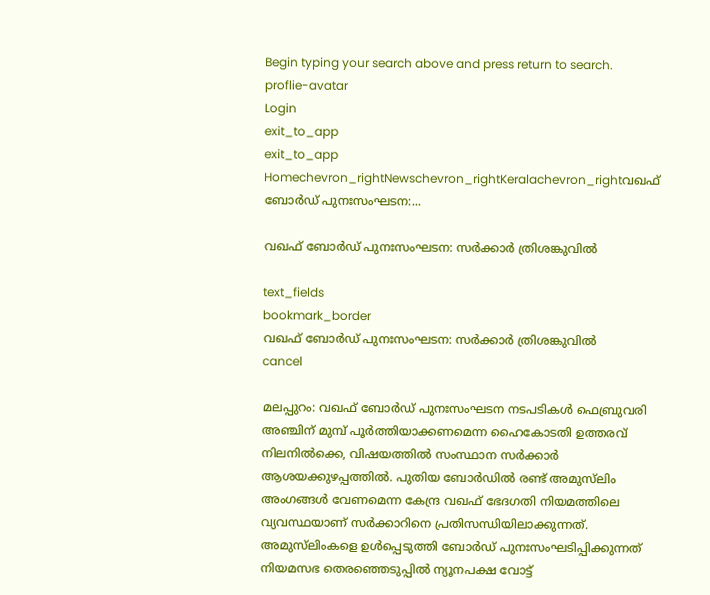Begin typing your search above and press return to search.
proflie-avatar
Login
exit_to_app
exit_to_app
Homechevron_rightNewschevron_rightKeralachevron_rightവഖഫ് ബോർഡ് പുനഃസംഘടന:...

വഖഫ് ബോർഡ് പുനഃസംഘടന: സർക്കാർ ത്രിശങ്കുവിൽ

text_fields
bookmark_border
വഖഫ് ബോർഡ് പുനഃസംഘടന: സർക്കാർ ത്രിശങ്കുവിൽ
cancel

മലപ്പുറം: വഖഫ് ബോർഡ് പുനഃസംഘടന നടപടികൾ ഫെബ്രുവരി അഞ്ചിന് മുമ്പ് പൂർത്തിയാക്കണമെന്ന ഹൈകോടതി ഉത്തരവ് നിലനിൽക്കെ, വിഷയത്തിൽ സംസ്ഥാന സർക്കാർ ആശയക്കുഴപ്പത്തിൽ. പുതിയ ബോർഡിൽ രണ്ട് അമുസ്‍ലിം അംഗങ്ങൾ വേണമെന്ന കേന്ദ്ര വഖഫ് ഭേദഗതി നിയമത്തിലെ വ്യവസ്ഥയാണ് സർക്കാറിനെ പ്രതിസന്ധിയിലാക്കുന്നത്. അമുസ്‍ലിംകളെ ഉൾപ്പെടുത്തി ബോർഡ് പുനഃസംഘടിപ്പിക്കുന്നത് നിയമസഭ തെരഞ്ഞെടുപ്പിൽ ന്യൂനപക്ഷ വോട്ട്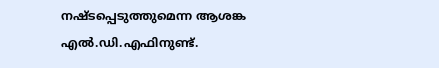നഷ്ടപ്പെടുത്തുമെന്ന ആശങ്ക എൽ.ഡി.എഫിനുണ്ട്.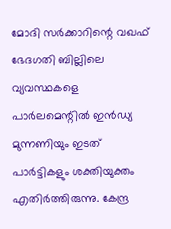മോദി സർക്കാറിന്റെ വഖഫ് ഭേദഗതി ബില്ലിലെ വ്യവസ്ഥകളെ പാർലമെന്റിൽ ഇൻഡ്യ മുന്നണിയും ഇടത് പാർട്ടികളും ശക്തിയുക്തം എതിർത്തിരുന്നു. കേന്ദ്ര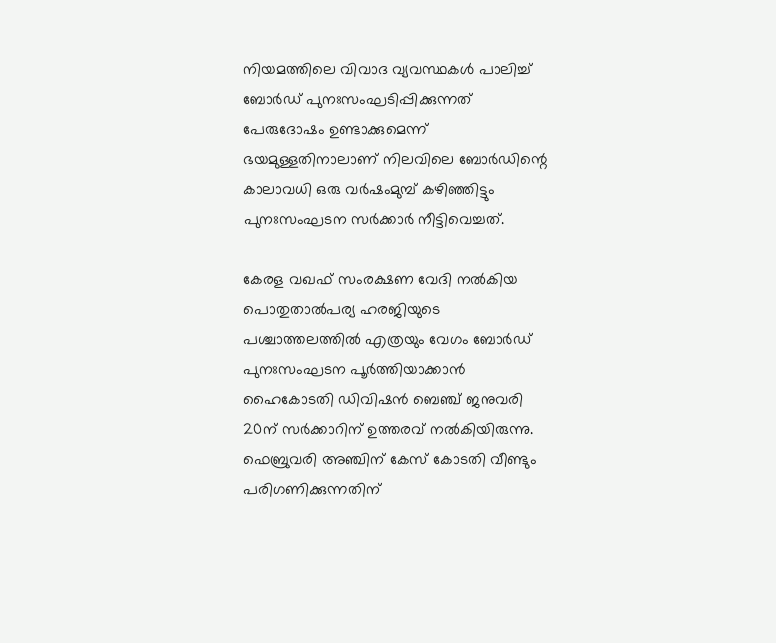നിയമത്തിലെ വിവാദ വ്യവസ്ഥകൾ പാലിച്ച് ബോർഡ് പുനഃസംഘടിപ്പിക്കുന്നത് പേരുദോഷം ഉണ്ടാക്കുമെന്ന് ഭയമുള്ളതിനാലാണ് നിലവിലെ ബോർഡിന്റെ കാലാവധി ഒരു വർഷംമുമ്പ് കഴിഞ്ഞിട്ടും പുനഃസംഘടന സർക്കാർ നീട്ടിവെച്ചത്.

കേരള വഖഫ് സംരക്ഷണ വേദി നൽകിയ പൊതുതാൽപര്യ ഹരജിയുടെ പശ്ചാത്തലത്തിൽ എത്രയും വേഗം ബോർഡ് പുനഃസംഘടന പൂർത്തിയാക്കാൻ ഹൈകോടതി ഡിവിഷൻ ബെഞ്ച് ജനുവരി 20ന് സർക്കാറിന് ഉത്തരവ് നൽകിയിരുന്നു. ഫെബ്രുവരി അഞ്ചിന് കേസ് കോടതി വീണ്ടും പരിഗണിക്കുന്നതിന്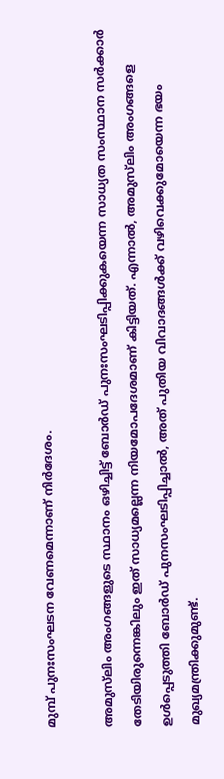മുമ്പ് പുനഃസംഘടന വേണമെന്നാണ് നിർദേശം.

അമുസ്‍ലിം അംഗങ്ങളുടെ സ്ഥാനം ഒഴിച്ചിട്ട് ബോർഡ് പുനഃസംഘടിപ്പിക്കുകയെന്ന സാധ്യത സംസ്ഥാന സർക്കാർ തേടിയിരുന്നെങ്കിലും ഇത് സാധ്യമല്ലെന്ന നിയമോപദേശമാണ് കിട്ടിയത്. എന്നാൽ, അമുസ്‍ലിം അംഗങ്ങളെ ഉൾപ്പെടുത്തി ബോർഡ് പുനസംഘടിപ്പിച്ചാൽ, അത് പുതിയ വിവാദങ്ങൾക്ക് വഴിവെക്കുമോയെന്ന ഭയം മുഖ്യമന്ത്രിക്കുമുണ്ട്.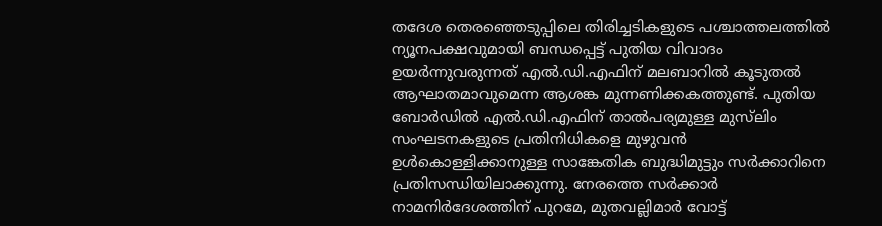തദേശ തെരഞ്ഞെടുപ്പിലെ തിരിച്ചടികളുടെ പശ്ചാത്തലത്തിൽ ന്യൂനപക്ഷവുമായി ബന്ധപ്പെട്ട് പുതിയ വിവാദം ഉയർന്നുവരുന്നത് എൽ.ഡി.എഫിന് മലബാറിൽ കൂടുതൽ ആഘാതമാവുമെന്ന ആശങ്ക മുന്നണിക്കകത്തുണ്ട്. പുതിയ ബോർഡിൽ എൽ.ഡി.എഫിന് താൽപര്യമുള്ള മുസ്‍ലിം സംഘടനകളുടെ പ്രതിനിധികളെ മുഴുവൻ ഉൾകൊള്ളിക്കാനുള്ള സാങ്കേതിക ബുദ്ധിമുട്ടും സർക്കാറിനെ പ്രതിസന്ധിയിലാക്കുന്നു. നേരത്തെ സർക്കാർ നാമനിർദേശത്തിന് പുറമേ, മുതവല്ലിമാർ വോട്ട്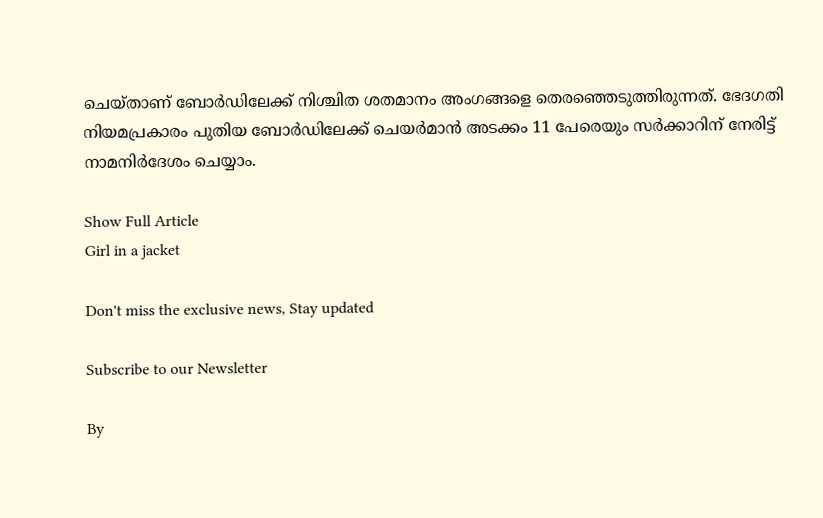ചെയ്താണ് ബോർഡിലേക്ക് നിശ്ചിത ശതമാനം അംഗങ്ങളെ തെരഞ്ഞെടുത്തിരുന്നത്. ഭേദഗതി നിയമപ്രകാരം പുതിയ ബോർഡിലേക്ക് ചെയർമാൻ അടക്കം 11 പേരെയും സർക്കാറിന് നേരിട്ട് നാമനിർദേശം ചെയ്യാം.

Show Full Article
Girl in a jacket

Don't miss the exclusive news, Stay updated

Subscribe to our Newsletter

By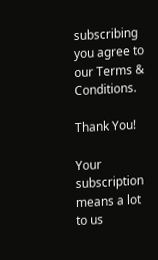subscribing you agree to our Terms & Conditions.

Thank You!

Your subscription means a lot to us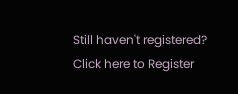Still haven't registered? Click here to Register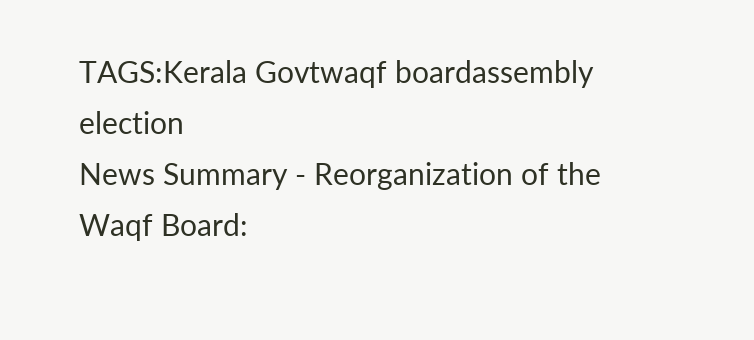TAGS:Kerala Govtwaqf boardassembly election
News Summary - Reorganization of the Waqf Board: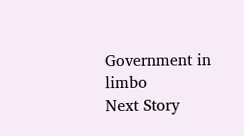Government in limbo
Next Story